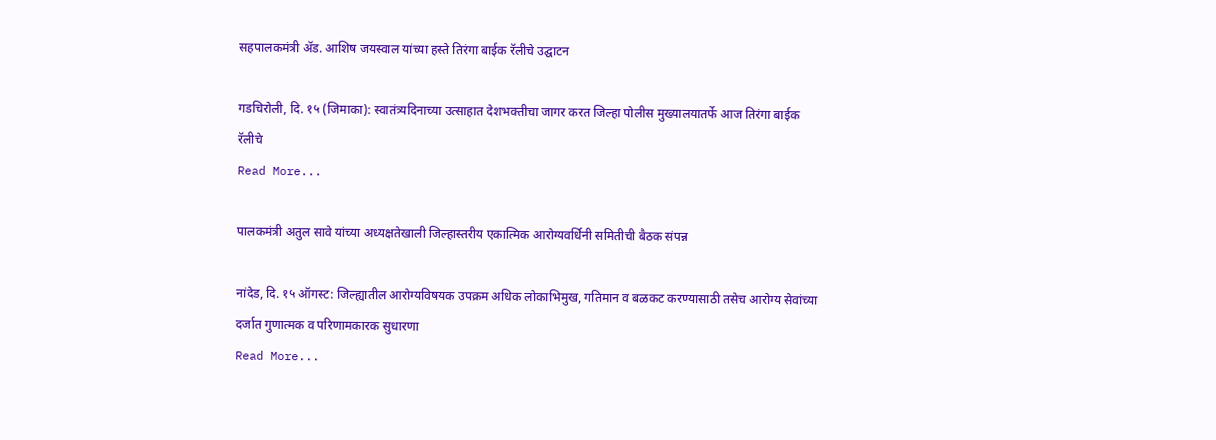सहपालकमंत्री ॲड. आशिष जयस्वाल यांच्या हस्ते तिरंगा बाईक रॅलीचे उद्घाटन

गडचिरोली, दि. १५ (जिमाका): स्वातंत्र्यदिनाच्या उत्साहात देशभक्तीचा जागर करत जिल्हा पोलीस मुख्यालयातर्फे आज तिरंगा बाईक रॅलीचे
Read More...

पालकमंत्री अतुल सावे यांच्या अध्यक्षतेखाली जिल्हास्तरीय एकात्मिक आरोग्यवर्धिनी समितीची बैठक संपन्न

नांदेड, दि. १५ ऑगस्ट: जिल्ह्यातील आरोग्यविषयक उपक्रम अधिक लोकाभिमुख, गतिमान व बळकट करण्यासाठी तसेच आरोग्य सेवांच्या दर्जात गुणात्मक व परिणामकारक सुधारणा
Read More...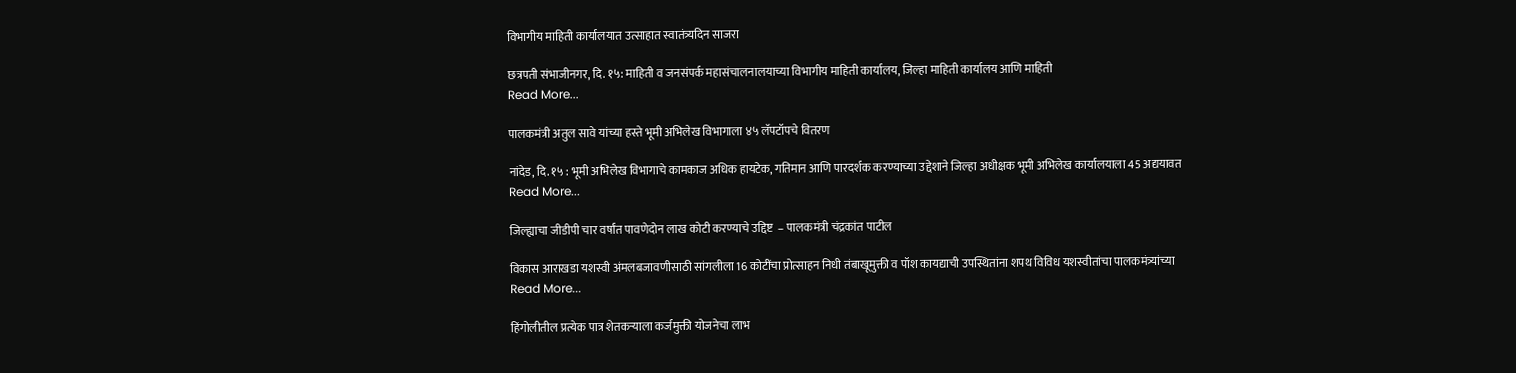विभागीय माहिती कार्यालयात उत्साहात स्वातंत्र्यदिन साजरा

छत्रपती संभाजीनगर, दि. १५: माहिती व जनसंपर्क महासंचालनालयाच्या विभागीय माहिती कार्यालय, जिल्हा माहिती कार्यालय आणि माहिती
Read More...

पालकमंत्री अतुल सावे यांच्या हस्ते भूमी अभिलेख विभागाला ४५ लॅपटॉपचे वितरण

नांदेड, दि. १५ : भूमी अभिलेख विभागाचे कामकाज अधिक हायटेक, गतिमान आणि पारदर्शक करण्याच्या उद्देशाने जिल्हा अधीक्षक भूमी अभिलेख कार्यालयाला 45 अद्ययावत
Read More...

जिल्ह्याचा जीडीपी चार वर्षांत पावणेदोन लाख कोटी करण्याचे उद्दिष्ट  – पालकमंत्री चंद्रकांत पाटील

विकास आराखडा यशस्वी अंमलबजावणीसाठी सांगलीला 16 कोटींचा प्रोत्साहन निधी तंबाखूमुक्ती व पॉश कायद्याची उपस्थितांना शपथ विविध यशस्वीतांचा पालकमंत्र्यांच्या
Read More...

हिंगोलीतील प्रत्येक पात्र शेतकऱ्याला कर्जमुक्ती योजनेचा लाभ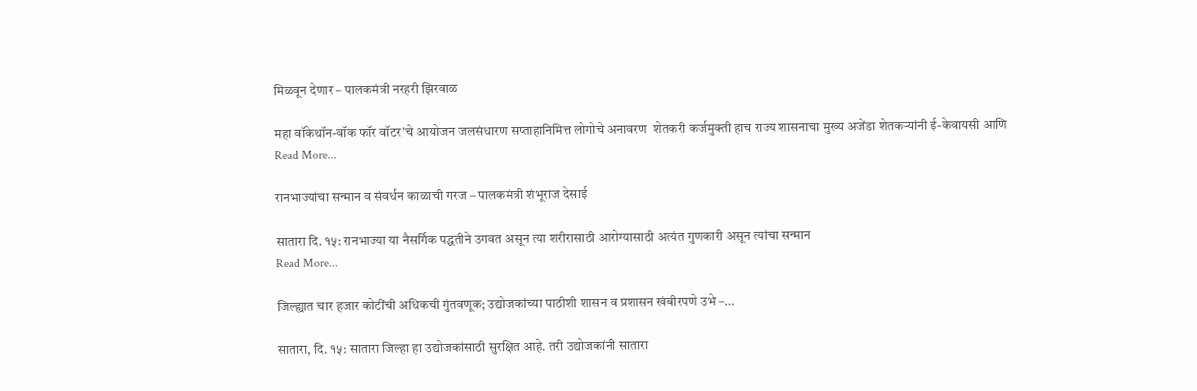मिळवून देणार – पालकमंत्री नरहरी झिरवाळ

महा वॉकेथॉन-वॉक फॉर वॉटर’चे आयोजन जलसंधारण सप्ताहानिमित्त लोगोचे अनावरण  शेतकरी कर्जमुक्ती हाच राज्य शासनाचा मुख्य अजेंडा शेतकऱ्यांनी ई-केवायसी आणि
Read More...

रानभाज्यांचा सन्मान व संवर्धन काळाची गरज – पालकमंत्री शंभूराज देसाई

सातारा दि. १५: रानभाज्या या नैसर्गिक पद्धतीने उगवत असून त्या शरीरासाठी आरोग्यासाठी अत्यंत गुणकारी असून त्यांचा सन्मान
Read More...

जिल्ह्यात चार हजार कोटींची अधिकची गुंतवणूक; उद्योजकांच्या पाठीशी शासन व प्रशासन खंबीरपणे उभे –…

सातारा, दि. १५: सातारा जिल्हा हा उद्योजकांसाठी सुरक्षित आहे. तरी उद्योजकांनी सातारा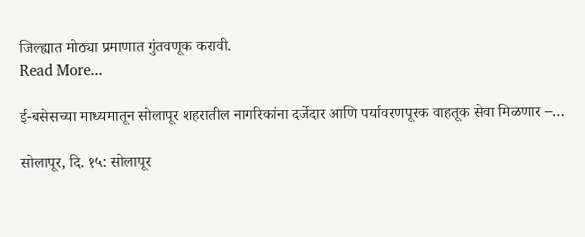जिल्ह्यात मोठ्या प्रमाणात गुंतवणूक करावी.
Read More...

ई-बसेसच्या माध्यमातून सोलापूर शहरातील नागरिकांना दर्जेदार आणि पर्यावरणपूरक वाहतूक सेवा मिळणार –…

सोलापूर, दि. १५: सोलापूर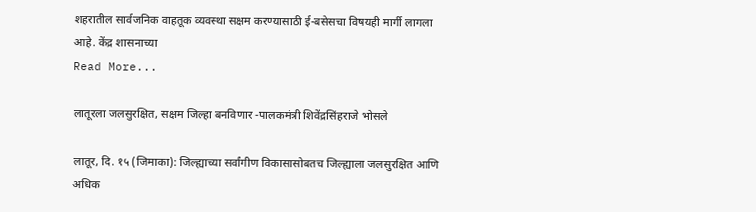शहरातील सार्वजनिक वाहतूक व्यवस्था सक्षम करण्यासाठी ई-बसेसचा विषयही मार्गी लागला आहे. केंद्र शासनाच्या
Read More...

लातूरला जलसुरक्षित, सक्षम जिल्हा बनविणार -पालकमंत्री शिवेंद्रसिंहराजे भोसले

लातूर, दि. १५ (जिमाका): जिल्ह्याच्या सर्वांगीण विकासासोबतच जिल्ह्याला जलसुरक्षित आणि अधिक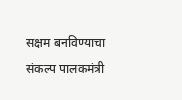सक्षम बनविण्याचा संकल्प पालकमंत्री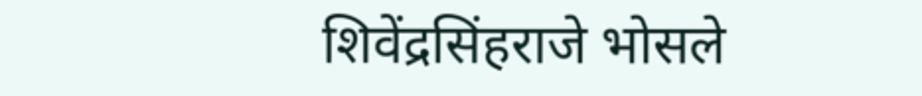शिवेंद्रसिंहराजे भोसले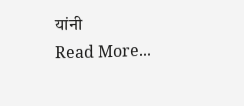यांनी
Read More...